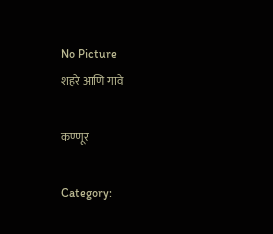No Picture
शहरे आणि गावे

कण्णूर

Category: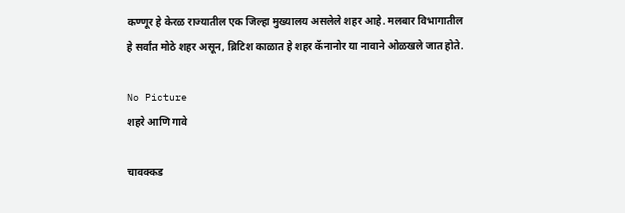कण्णूर हे केरळ राज्यातील एक जिल्हा मुख्यालय असलेले शहर आहे. मलबार विभागातील हे सर्वांत मोठे शहर असून, ब्रिटिश काळात हे शहर कॅनानोर या नावाने ओळखले जात होते.

No Picture
शहरे आणि गावे

चावक्कड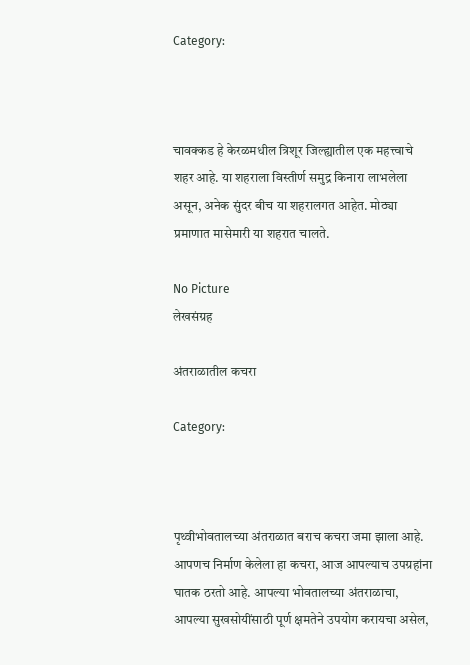Category:



चावक्कड हे केरळमधील त्रिशूर जिल्ह्यातील एक महत्त्वाचे शहर आहे. या शहराला विस्तीर्ण समुद्र किनारा लाभलेला असून, अनेक सुंदर बीच या शहरालगत आहेत. मोठ्या प्रमाणात मासेमारी या शहरात चालते.

No Picture
लेखसंग्रह

अंतराळातील कचरा

Category:



पृथ्वीभोवतालच्या अंतराळात बराच कचरा जमा झाला आहे. आपणच निर्माण केलेला हा कचरा, आज आपल्याच उपग्रहांना घातक ठरतो आहे. आपल्या भोवतालच्या अंतराळाचा, आपल्या सुखसोयींसाठी पूर्ण क्षमतेने उपयोग करायचा असेल,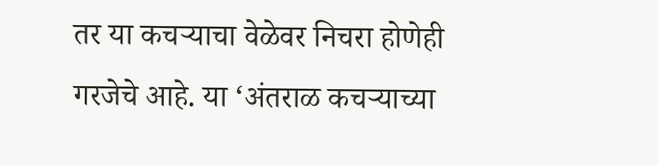तर या कचऱ्याचा वेळेवर निचरा होणेही गरजेचे आहे. या ‘अंतराळ कचऱ्याच्या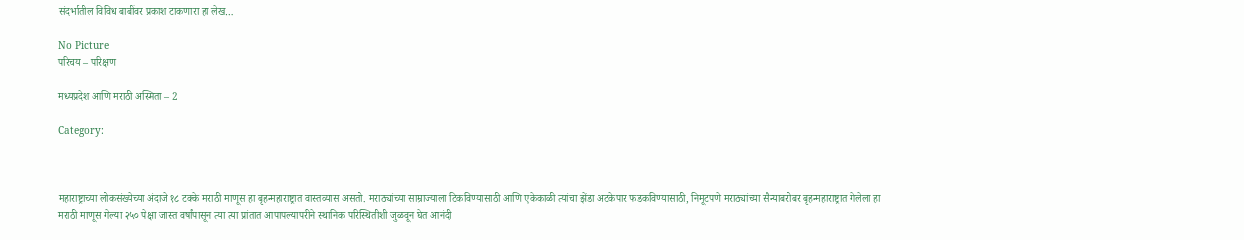संदर्भातील विविध बाबींवर प्रकाश टाकणारा हा लेख…

No Picture
परिचय – परिक्षण

मध्यप्रदेश आणि मराठी अस्मिता – 2

Category:



महाराष्ट्राच्या लोकसंख्येच्या अंदाजे १८ टक्के मराठी माणूस हा बृहन्महाराष्ट्रात वास्तव्यास असतो. मराठ्यांच्या साम्राज्याला टिकविण्यासाठी आणि एकेकाळी त्यांचा झेंडा अटकेपार फडकविण्यासाठी, निमूटपणे मराठ्यांच्या सैन्याबरोबर बृहन्महाराष्ट्रात गेलेला हा मराठी माणूस गेल्या २५० पेक्षा जास्त वर्षांपासून त्या त्या प्रांतात आपापल्यापरीने स्थानिक परिस्थितीशी जुळवून घेत आनंदी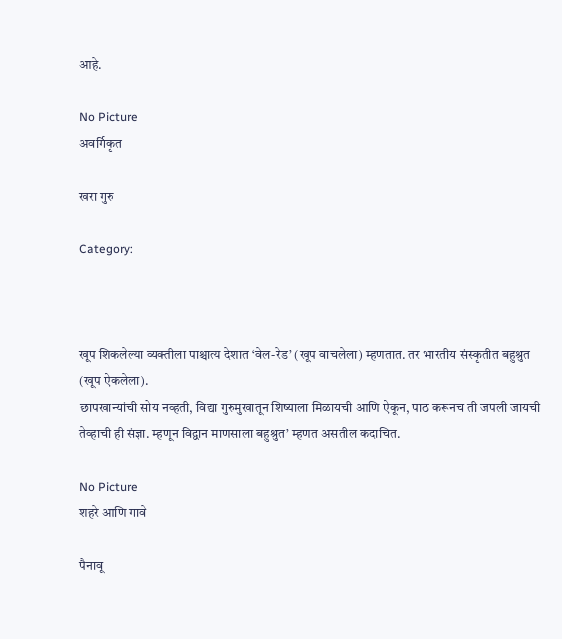आहे.

No Picture
अवर्गिकृत

खरा गुरु

Category:



खूप शिकलेल्या व्यक्तीला पाश्चात्य देशात ‘वेल-रेड’ (खूप वाचलेला) म्हणतात. तर भारतीय संस्कृतीत बहुश्रुत (खूप ऐकलेला).
छापखान्यांची सोय नव्हती, विद्या गुरुमुखातून शिष्याला मिळायची आणि ऐकून, पाठ करूनच ती जपली जायची तेव्हाची ही संज्ञा. म्हणून विद्वान माणसाला बहुश्रुत’ म्हणत असतील कदाचित.

No Picture
शहरे आणि गावे

पैनावू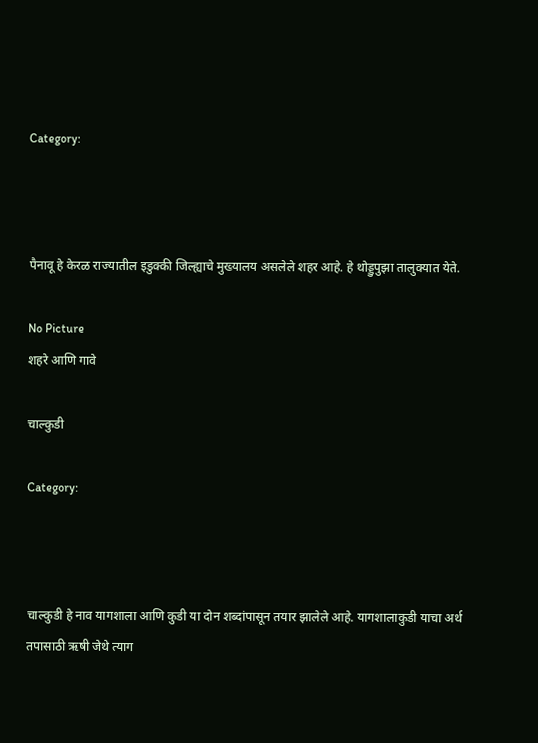Category:



पैनावू हे केरळ राज्यातील इडुक्की जिल्ह्याचे मुख्यालय असलेले शहर आहे. हे थोड्डुपुझा तालुक्यात येते.

No Picture
शहरे आणि गावे

चाल्कुडी

Category:



चाल्कुडी हे नाव यागशाला आणि कुडी या दोन शब्दांपासून तयार झालेले आहे. यागशालाकुडी याचा अर्थ तपासाठी ऋषी जेथे त्याग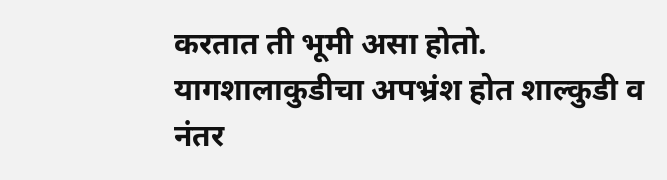करतात ती भूमी असा होतो. यागशालाकुडीचा अपभ्रंश होत शाल्कुडी व नंतर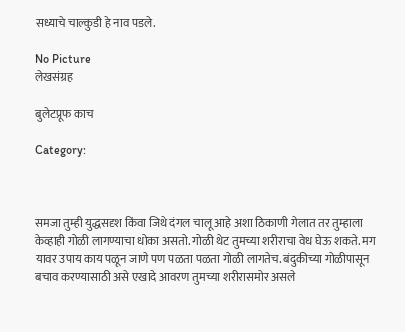सध्याचे चाल्कुडी हे नाव पडले.

No Picture
लेखसंग्रह

बुलेटप्रूफ काच

Category:



समजा तुम्ही युद्धसदृश किंवा जिथे दंगल चालू आहे अशा ठिकाणी गेलात तर तुम्हाला केव्हाही गोळी लागण्याचा धोका असतो. गोळी थेट तुमच्या शरीराचा वेध घेऊ शकते. मग यावर उपाय काय पळून जाणे पण पळता पळता गोळी लागतेच. बंदुकीच्या गोळीपासून बचाव करण्यासाठी असे एखादे आवरण तुमच्या शरीरासमोर असले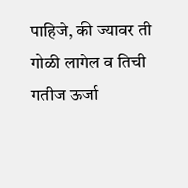पाहिजे, की ज्यावर ती गोळी लागेल व तिची गतीज ऊर्जा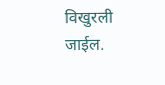विखुरली जाईल.